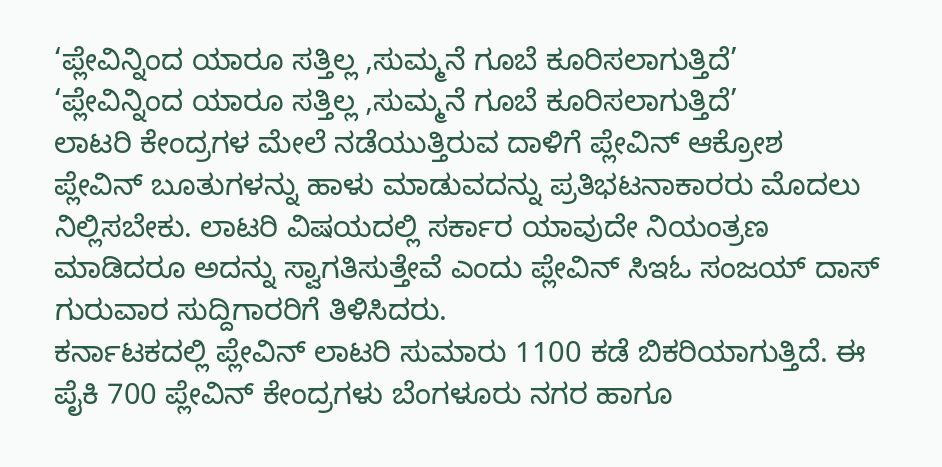‘ಪ್ಲೇವಿನ್ನಿಂದ ಯಾರೂ ಸತ್ತಿಲ್ಲ ,ಸುಮ್ಮನೆ ಗೂಬೆ ಕೂರಿಸಲಾಗುತ್ತಿದೆ’
‘ಪ್ಲೇವಿನ್ನಿಂದ ಯಾರೂ ಸತ್ತಿಲ್ಲ ,ಸುಮ್ಮನೆ ಗೂಬೆ ಕೂರಿಸಲಾಗುತ್ತಿದೆ’
ಲಾಟರಿ ಕೇಂದ್ರಗಳ ಮೇಲೆ ನಡೆಯುತ್ತಿರುವ ದಾಳಿಗೆ ಪ್ಲೇವಿನ್ ಆಕ್ರೋಶ
ಪ್ಲೇವಿನ್ ಬೂತುಗಳನ್ನು ಹಾಳು ಮಾಡುವದನ್ನು ಪ್ರತಿಭಟನಾಕಾರರು ಮೊದಲು ನಿಲ್ಲಿಸಬೇಕು. ಲಾಟರಿ ವಿಷಯದಲ್ಲಿ ಸರ್ಕಾರ ಯಾವುದೇ ನಿಯಂತ್ರಣ ಮಾಡಿದರೂ ಅದನ್ನು ಸ್ವಾಗತಿಸುತ್ತೇವೆ ಎಂದು ಪ್ಲೇವಿನ್ ಸಿಇಓ ಸಂಜಯ್ ದಾಸ್ ಗುರುವಾರ ಸುದ್ದಿಗಾರರಿಗೆ ತಿಳಿಸಿದರು.
ಕರ್ನಾಟಕದಲ್ಲಿ ಪ್ಲೇವಿನ್ ಲಾಟರಿ ಸುಮಾರು 1100 ಕಡೆ ಬಿಕರಿಯಾಗುತ್ತಿದೆ. ಈ ಪೈಕಿ 700 ಪ್ಲೇವಿನ್ ಕೇಂದ್ರಗಳು ಬೆಂಗಳೂರು ನಗರ ಹಾಗೂ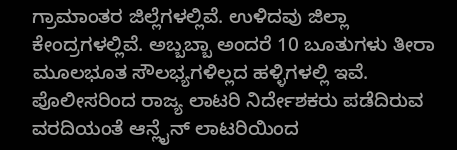ಗ್ರಾಮಾಂತರ ಜಿಲ್ಲೆಗಳಲ್ಲಿವೆ. ಉಳಿದವು ಜಿಲ್ಲಾ ಕೇಂದ್ರಗಳಲ್ಲಿವೆ. ಅಬ್ಬಬ್ಬಾ ಅಂದರೆ 10 ಬೂತುಗಳು ತೀರಾ ಮೂಲಭೂತ ಸೌಲಭ್ಯಗಳಿಲ್ಲದ ಹಳ್ಳಿಗಳಲ್ಲಿ ಇವೆ.
ಪೊಲೀಸರಿಂದ ರಾಜ್ಯ ಲಾಟರಿ ನಿರ್ದೇಶಕರು ಪಡೆದಿರುವ ವರದಿಯಂತೆ ಆನ್ಲೈನ್ ಲಾಟರಿಯಿಂದ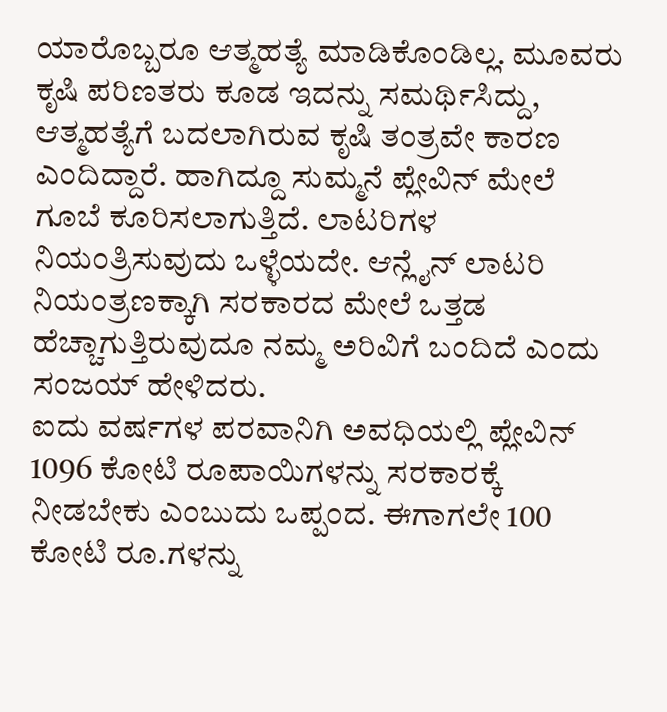ಯಾರೊಬ್ಬರೂ ಆತ್ಮಹತ್ಯೆ ಮಾಡಿಕೊಂಡಿಲ್ಲ. ಮೂವರು ಕೃಷಿ ಪರಿಣತರು ಕೂಡ ಇದನ್ನು ಸಮರ್ಥಿಸಿದ್ದು, ಆತ್ಮಹತ್ಯೆಗೆ ಬದಲಾಗಿರುವ ಕೃಷಿ ತಂತ್ರವೇ ಕಾರಣ ಎಂದಿದ್ದಾರೆ. ಹಾಗಿದ್ದೂ ಸುಮ್ಮನೆ ಪ್ಲೇವಿನ್ ಮೇಲೆ ಗೂಬೆ ಕೂರಿಸಲಾಗುತ್ತಿದೆ. ಲಾಟರಿಗಳ ನಿಯಂತ್ರಿಸುವುದು ಒಳ್ಳೆಯದೇ. ಆನ್ಲೈನ್ ಲಾಟರಿ ನಿಯಂತ್ರಣಕ್ಕಾಗಿ ಸರಕಾರದ ಮೇಲೆ ಒತ್ತಡ ಹೆಚ್ಚಾಗುತ್ತಿರುವುದೂ ನಮ್ಮ ಅರಿವಿಗೆ ಬಂದಿದೆ ಎಂದು ಸಂಜಯ್ ಹೇಳಿದರು.
ಐದು ವರ್ಷಗಳ ಪರವಾನಿಗಿ ಅವಧಿಯಲ್ಲಿ ಪ್ಲೇವಿನ್ 1096 ಕೋಟಿ ರೂಪಾಯಿಗಳನ್ನು ಸರಕಾರಕ್ಕೆ ನೀಡಬೇಕು ಎಂಬುದು ಒಪ್ಪಂದ. ಈಗಾಗಲೇ 100 ಕೋಟಿ ರೂ.ಗಳನ್ನು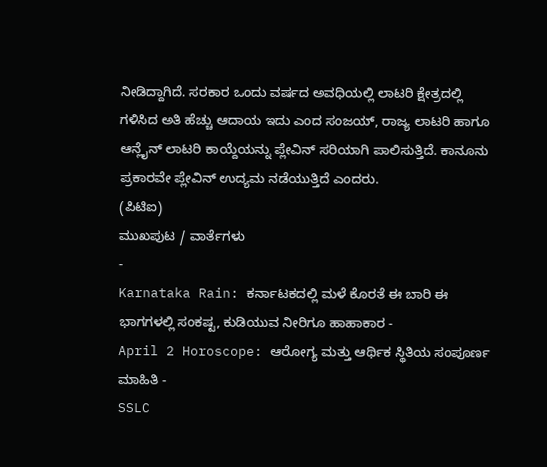ನೀಡಿದ್ದಾಗಿದೆ. ಸರಕಾರ ಒಂದು ವರ್ಷದ ಅವಧಿಯಲ್ಲಿ ಲಾಟರಿ ಕ್ಷೇತ್ರದಲ್ಲಿ ಗಳಿಸಿದ ಅತಿ ಹೆಚ್ಚು ಆದಾಯ ಇದು ಎಂದ ಸಂಜಯ್, ರಾಜ್ಯ ಲಾಟರಿ ಹಾಗೂ ಆನ್ಲೈನ್ ಲಾಟರಿ ಕಾಯ್ದೆಯನ್ನು ಪ್ಲೇವಿನ್ ಸರಿಯಾಗಿ ಪಾಲಿಸುತ್ತಿದೆ. ಕಾನೂನು ಪ್ರಕಾರವೇ ಪ್ಲೇವಿನ್ ಉದ್ಯಮ ನಡೆಯುತ್ತಿದೆ ಎಂದರು.
(ಪಿಟಿಐ)
ಮುಖಪುಟ / ವಾರ್ತೆಗಳು
-
Karnataka Rain: ಕರ್ನಾಟಕದಲ್ಲಿ ಮಳೆ ಕೊರತೆ ಈ ಬಾರಿ ಈ ಭಾಗಗಳಲ್ಲಿ ಸಂಕಷ್ಟ, ಕುಡಿಯುವ ನೀರಿಗೂ ಹಾಹಾಕಾರ -
April 2 Horoscope: ಆರೋಗ್ಯ ಮತ್ತು ಆರ್ಥಿಕ ಸ್ಥಿತಿಯ ಸಂಪೂರ್ಣ ಮಾಹಿತಿ -
SSLC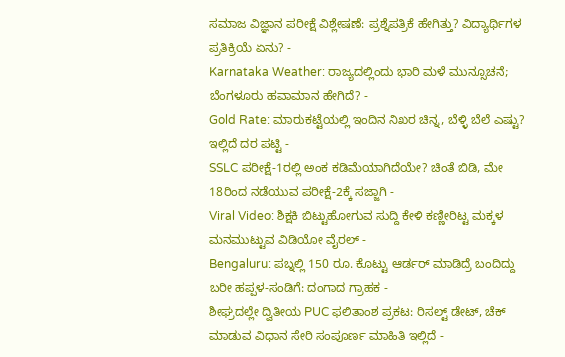ಸಮಾಜ ವಿಜ್ಞಾನ ಪರೀಕ್ಷೆ ವಿಶ್ಲೇಷಣೆ: ಪ್ರಶ್ನೆಪತ್ರಿಕೆ ಹೇಗಿತ್ತು? ವಿದ್ಯಾರ್ಥಿಗಳ ಪ್ರತಿಕ್ರಿಯೆ ಏನು? -
Karnataka Weather: ರಾಜ್ಯದಲ್ಲಿಂದು ಭಾರಿ ಮಳೆ ಮುನ್ಸೂಚನೆ; ಬೆಂಗಳೂರು ಹವಾಮಾನ ಹೇಗಿದೆ? -
Gold Rate: ಮಾರುಕಟ್ಟೆಯಲ್ಲಿ ಇಂದಿನ ನಿಖರ ಚಿನ್ನ, ಬೆಳ್ಳಿ ಬೆಲೆ ಎಷ್ಟು? ಇಲ್ಲಿದೆ ದರ ಪಟ್ಟಿ -
SSLC ಪರೀಕ್ಷೆ-1ರಲ್ಲಿ ಅಂಕ ಕಡಿಮೆಯಾಗಿದೆಯೇ? ಚಿಂತೆ ಬಿಡಿ, ಮೇ 18ರಿಂದ ನಡೆಯುವ ಪರೀಕ್ಷೆ-2ಕ್ಕೆ ಸಜ್ಜಾಗಿ -
Viral Video: ಶಿಕ್ಷಕಿ ಬಿಟ್ಟುಹೋಗುವ ಸುದ್ದಿ ಕೇಳಿ ಕಣ್ಣೀರಿಟ್ಟ ಮಕ್ಕಳ ಮನಮುಟ್ಟುವ ವಿಡಿಯೋ ವೈರಲ್ -
Bengaluru: ಪಬ್ನಲ್ಲಿ 150 ರೂ. ಕೊಟ್ಟು ಆರ್ಡರ್ ಮಾಡಿದ್ರೆ ಬಂದಿದ್ದು ಬರೀ ಹಪ್ಪಳ-ಸಂಡಿಗೆ: ದಂಗಾದ ಗ್ರಾಹಕ -
ಶೀಘ್ರದಲ್ಲೇ ದ್ವಿತೀಯ PUC ಫಲಿತಾಂಶ ಪ್ರಕಟ: ರಿಸಲ್ಟ್ ಡೇಟ್, ಚೆಕ್ ಮಾಡುವ ವಿಧಾನ ಸೇರಿ ಸಂಪೂರ್ಣ ಮಾಹಿತಿ ಇಲ್ಲಿದೆ -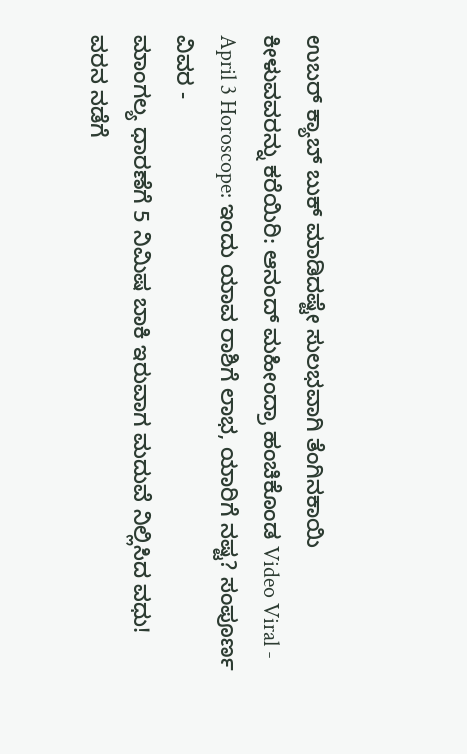ಉಬರ್ ಕ್ಯಾಬ್ ಬುಕ್ ಮಾಡಿದಷ್ಟೇ ಸುಲಭವಾಗಿ ತೆಂಗಿನಕಾಯಿ ಕೀಳುವವರನ್ನು ಕರೆಯಿರಿ: ಆನಂದ್ ಮಹೀಂದ್ರಾ ಹಂಚಿಕೊಂಡ Video Viral -
April 3 Horoscope: ಇಂದು ಯಾವ ರಾಶಿಗೆ ಲಾಭ, ಯಾರಿಗೆ ನಷ್ಟ? ಸಂಪೂರ್ಣ ವಿವರ -
ಮಾಂಗಲ್ಯ ಧಾರಣೆಗೆ 5 ನಿಮಿಷ ಬಾಕಿ ಇರುವಾಗ ಮದುವೆ ನಿಲ್ಲಿಸಿದ ವಧು! ವರನ ನಡೆಗೆ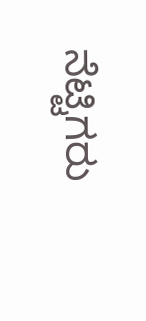ನೆಟ್ಟಿಗರು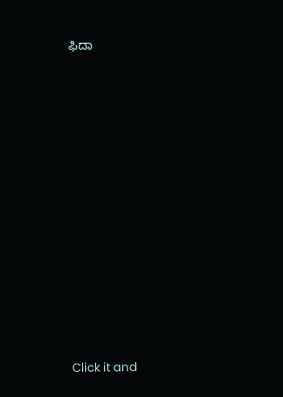ಫಿದಾ












Click it and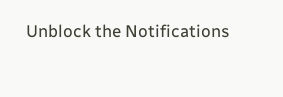Unblock the Notifications